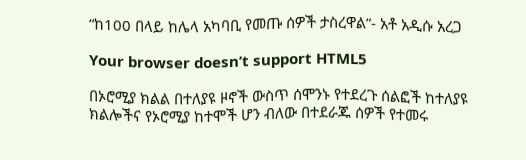“ከ100 በላይ ከሌላ አካባቢ የመጡ ሰዎች ታስረዋል”- አቶ አዲሱ አረጋ

Your browser doesn’t support HTML5

በኦሮሚያ ክልል በተለያዩ ዞኖች ውስጥ ሰሞንኑ የተደረጉ ሰልፎች ከተለያዩ ክልሎችና የኦሮሚያ ከተሞች ሆን ብለው በተደራጁ ሰዎች የተመሩ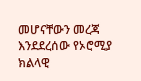መሆናቸውን መረጃ እንደደረሰው የኦሮሚያ ክልላዊ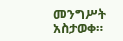መንግሥት አስታወቀ።